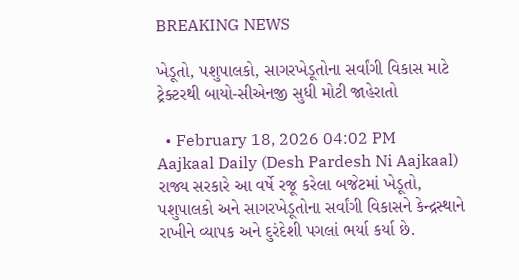BREAKING NEWS

ખેડૂતો, પશુપાલકો, સાગરખેડૂતોના સર્વાંગી વિકાસ માટે ટ્રેક્ટરથી બાયો-સીએનજી સુધી મોટી જાહેરાતો

  • February 18, 2026 04:02 PM
Aajkaal Daily (Desh Pardesh Ni Aajkaal)
રાજ્ય સરકારે આ વર્ષે રજૂ કરેલા બજેટમાં ખેડૂતો, પશુપાલકો અને સાગરખેડૂતોના સર્વાંગી વિકાસને કેન્દ્રસ્થાને રાખીને વ્યાપક અને દુરંદેશી પગલાં ભર્યા કર્યા છે.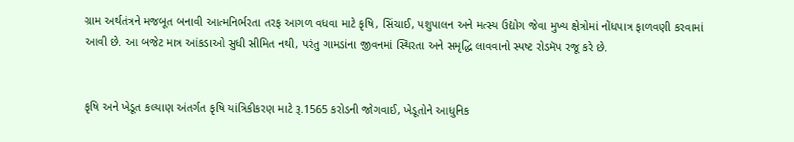ગ્રામ અર્થતંત્રને મજબૂત બનાવી આત્મનિર્ભરતા તરફ આગળ વધવા માટે કૃષિ, સિંચાઈ, પશુપાલન અને મત્સ્ય ઉદ્યોગ જેવા મુખ્ય ક્ષેત્રોમાં નોંધપાત્ર ફાળવણી કરવામાં આવી છે. આ બજેટ માત્ર આંકડાઓ સુધી સીમિત નથી, પરંતુ ગામડાંના જીવનમાં સ્થિરતા અને સમૃદ્ધિ લાવવાનો સ્પષ્ટ રોડમૅપ રજૂ કરે છે.


કૃષિ અને ખેડૂત કલ્યાણ અંતર્ગત કૃષિ યાંત્રિકીકરણ માટે રૂ.1565 કરોડની જોગવાઈ, ખેડૂતોને આધુનિક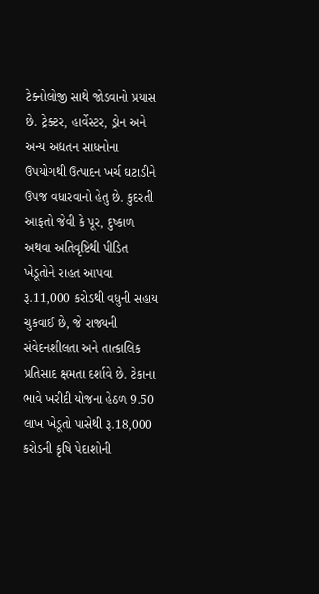ટેક્નોલોજી સાથે જોડવાનો પ્રયાસ છે. ટ્રેક્ટર, હાર્વેસ્ટર, ડ્રોન અને અન્ય અદ્યતન સાધનોના ઉપયોગથી ઉત્પાદન ખર્ચ ઘટાડીને ઉપજ વધારવાનો હેતુ છે. કુદરતી આફતો જેવી કે પૂર, દુષ્કાળ અથવા અતિવૃષ્ટિથી પીડિત ખેડૂતોને રાહત આપવા રૂ.11,000 કરોડથી વધુની સહાય ચુકવાઈ છે, જે રાજ્યની સંવેદનશીલતા અને તાત્કાલિક પ્રતિસાદ ક્ષમતા દર્શાવે છે. ટેકાના ભાવે ખરીદી યોજના હેઠળ 9.50 લાખ ખેડૂતો પાસેથી રૂ.18,000 કરોડની કૃષિ પેદાશોની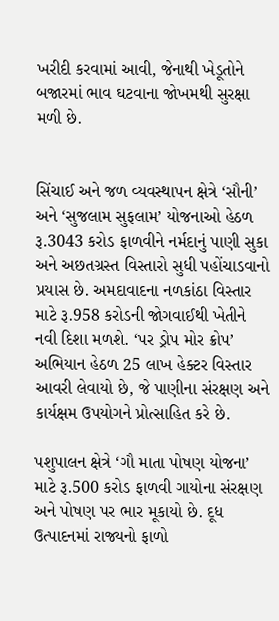ખરીદી કરવામાં આવી, જેનાથી ખેડૂતોને બજારમાં ભાવ ઘટવાના જોખમથી સુરક્ષા મળી છે.


સિંચાઈ અને જળ વ્યવસ્થાપન ક્ષેત્રે ‘સૌની’ અને ‘સુજલામ સુફલામ’ યોજનાઓ હેઠળ રૂ.3043 કરોડ ફાળવીને નર્મદાનું પાણી સુકા અને અછતગ્રસ્ત વિસ્તારો સુધી પહોંચાડવાનો પ્રયાસ છે. અમદાવાદના નળકાંઠા વિસ્તાર માટે રૂ.958 કરોડની જોગવાઈથી ખેતીને નવી દિશા મળશે. ‘પર ડ્રોપ મોર ક્રોપ’ અભિયાન હેઠળ 25 લાખ હેક્ટર વિસ્તાર આવરી લેવાયો છે, જે પાણીના સંરક્ષણ અને કાર્યક્ષમ ઉપયોગને પ્રોત્સાહિત કરે છે.

પશુપાલન ક્ષેત્રે ‘ગૌ માતા પોષણ યોજના’ માટે રૂ.500 કરોડ ફાળવી ગાયોના સંરક્ષણ અને પોષણ પર ભાર મૂકાયો છે. દૂધ ઉત્પાદનમાં રાજ્યનો ફાળો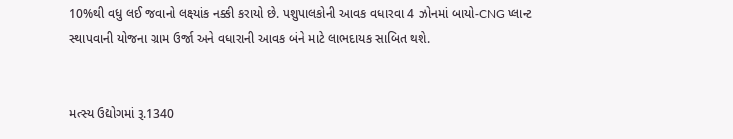10%થી વધુ લઈ જવાનો લક્ષ્યાંક નક્કી કરાયો છે. પશુપાલકોની આવક વધારવા 4 ઝોનમાં બાયો-CNG પ્લાન્ટ સ્થાપવાની યોજના ગ્રામ ઉર્જા અને વધારાની આવક બંને માટે લાભદાયક સાબિત થશે.


મત્સ્ય ઉદ્યોગમાં રૂ.1340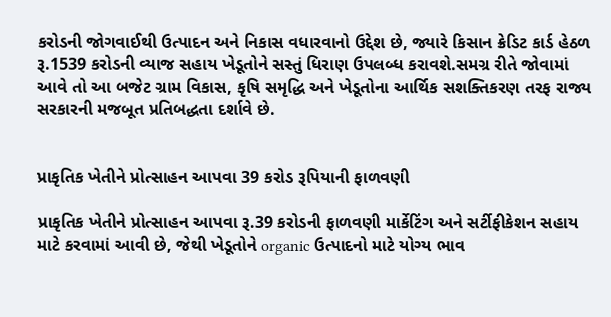કરોડની જોગવાઈથી ઉત્પાદન અને નિકાસ વધારવાનો ઉદ્દેશ છે, જ્યારે કિસાન ક્રેડિટ કાર્ડ હેઠળ રૂ.1539 કરોડની વ્યાજ સહાય ખેડૂતોને સસ્તું ધિરાણ ઉપલબ્ધ કરાવશે.સમગ્ર રીતે જોવામાં આવે તો આ બજેટ ગ્રામ વિકાસ, કૃષિ સમૃદ્ધિ અને ખેડૂતોના આર્થિક સશક્તિકરણ તરફ રાજ્ય સરકારની મજબૂત પ્રતિબદ્ધતા દર્શાવે છે.


પ્રાકૃતિક ખેતીને પ્રોત્સાહન આપવા 39 કરોડ રૂપિયાની ફાળવણી

પ્રાકૃતિક ખેતીને પ્રોત્સાહન આપવા રૂ.39 કરોડની ફાળવણી માર્કેટિંગ અને સર્ટીફીકેશન સહાય માટે કરવામાં આવી છે, જેથી ખેડૂતોને organic ઉત્પાદનો માટે યોગ્ય ભાવ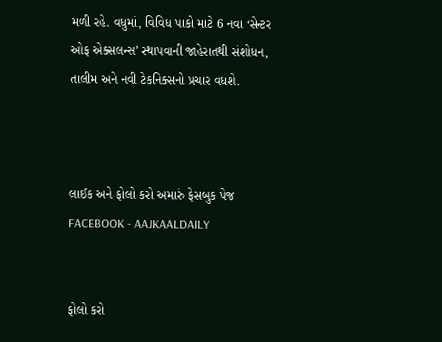મળી રહે. વધુમાં, વિવિધ પાકો માટે 6 નવા ‘સેન્ટર ઓફ એક્સલન્સ’ સ્થાપવાની જાહેરાતથી સંશોધન, તાલીમ અને નવી ટેકનિક્સનો પ્રચાર વધશે.



લાઈક અને ફોલો કરો અમારું ફેસબુક પેજ FACEBOOK - AAJKAALDAILY


ફોલો કરો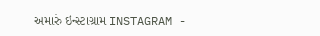અમારું ઇન્સ્ટાગ્રામ INSTAGRAM -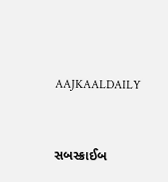AAJKAALDAILY


સબસ્ક્રાઈબ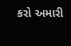કરો અમારી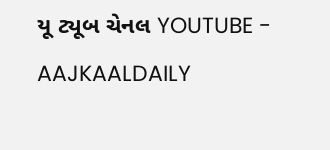યૂ ટ્યૂબ ચેનલ YOUTUBE - AAJKAALDAILY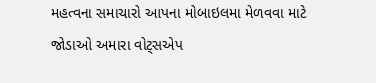મહત્વના સમાચારો આપના મોબાઇલમા મેળવવા માટે જોડાઓ અમારા વોટ્સએપ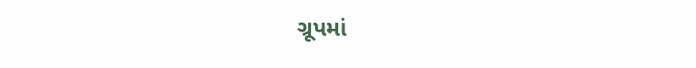ગ્રૂપમાં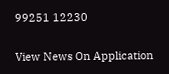99251 12230

View News On Application